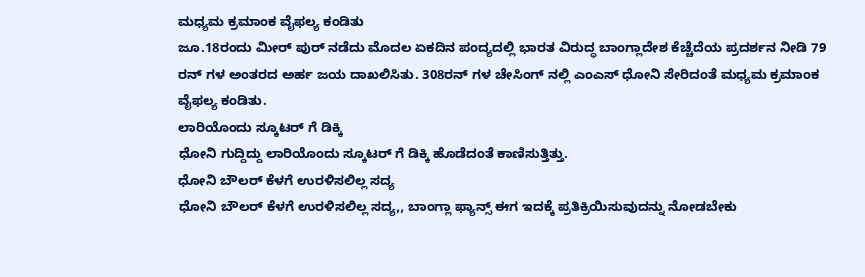ಮಧ್ಯಮ ಕ್ರಮಾಂಕ ವೈಫಲ್ಯ ಕಂಡಿತು
ಜೂ.18ರಂದು ಮೀರ್ ಪುರ್ ನಡೆದು ಮೊದಲ ಏಕದಿನ ಪಂದ್ಯದಲ್ಲಿ ಭಾರತ ವಿರುದ್ಧ ಬಾಂಗ್ಲಾದೇಶ ಕೆಚ್ಚೆದೆಯ ಪ್ರದರ್ಶನ ನೀಡಿ 79 ರನ್ ಗಳ ಅಂತರದ ಅರ್ಹ ಜಯ ದಾಖಲಿಸಿತು. 308ರನ್ ಗಳ ಚೇಸಿಂಗ್ ನಲ್ಲಿ ಎಂಎಸ್ ಧೋನಿ ಸೇರಿದಂತೆ ಮಧ್ಯಮ ಕ್ರಮಾಂಕ ವೈಫಲ್ಯ ಕಂಡಿತು.
ಲಾರಿಯೊಂದು ಸ್ಕೂಟರ್ ಗೆ ಡಿಕ್ಕಿ
ಧೋನಿ ಗುದ್ದಿದ್ದು ಲಾರಿಯೊಂದು ಸ್ಕೂಟರ್ ಗೆ ಡಿಕ್ಕಿ ಹೊಡೆದಂತೆ ಕಾಣಿಸುತ್ತಿತ್ತು.
ಧೋನಿ ಬೌಲರ್ ಕೆಳಗೆ ಉರಳಿಸಲಿಲ್ಲ ಸದ್ಯ
ಧೋನಿ ಬೌಲರ್ ಕೆಳಗೆ ಉರಳಿಸಲಿಲ್ಲ ಸದ್ಯ,, ಬಾಂಗ್ಲಾ ಫ್ಯಾನ್ಸ್ ಈಗ ಇದಕ್ಕೆ ಪ್ರತಿಕ್ರಿಯಿಸುವುದನ್ನು ನೋಡಬೇಕು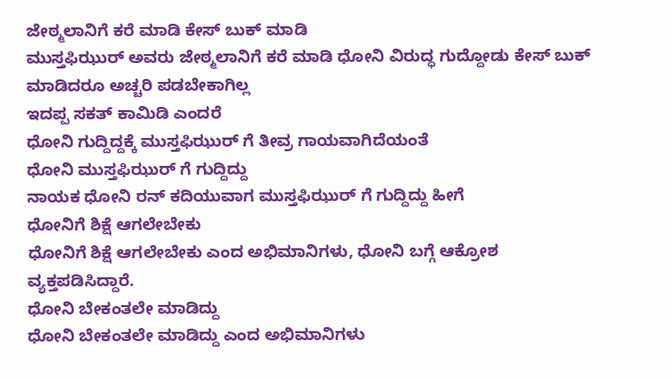ಜೇಠ್ಮಲಾನಿಗೆ ಕರೆ ಮಾಡಿ ಕೇಸ್ ಬುಕ್ ಮಾಡಿ
ಮುಸ್ತಫಿಝುರ್ ಅವರು ಜೇಠ್ಮಲಾನಿಗೆ ಕರೆ ಮಾಡಿ ಧೋನಿ ವಿರುದ್ಧ ಗುದ್ದೋಡು ಕೇಸ್ ಬುಕ್ ಮಾಡಿದರೂ ಅಚ್ಚರಿ ಪಡಬೇಕಾಗಿಲ್ಲ
ಇದಪ್ಪ ಸಕತ್ ಕಾಮಿಡಿ ಎಂದರೆ
ಧೋನಿ ಗುದ್ದಿದ್ದಕ್ಕೆ ಮುಸ್ತಫಿಝುರ್ ಗೆ ತೀವ್ರ ಗಾಯವಾಗಿದೆಯಂತೆ
ಧೋನಿ ಮುಸ್ತಫಿಝುರ್ ಗೆ ಗುದ್ದಿದ್ದು
ನಾಯಕ ಧೋನಿ ರನ್ ಕದಿಯುವಾಗ ಮುಸ್ತಫಿಝುರ್ ಗೆ ಗುದ್ದಿದ್ದು ಹೀಗೆ
ಧೋನಿಗೆ ಶಿಕ್ಷೆ ಆಗಲೇಬೇಕು
ಧೋನಿಗೆ ಶಿಕ್ಷೆ ಆಗಲೇಬೇಕು ಎಂದ ಅಭಿಮಾನಿಗಳು, ಧೋನಿ ಬಗ್ಗೆ ಆಕ್ರೋಶ ವ್ಯಕ್ತಪಡಿಸಿದ್ದಾರೆ.
ಧೋನಿ ಬೇಕಂತಲೇ ಮಾಡಿದ್ದು
ಧೋನಿ ಬೇಕಂತಲೇ ಮಾಡಿದ್ದು ಎಂದ ಅಭಿಮಾನಿಗಳು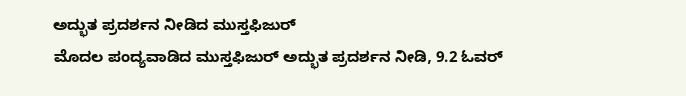ಅದ್ಭುತ ಪ್ರದರ್ಶನ ನೀಡಿದ ಮುಸ್ತಫಿಜುರ್
ಮೊದಲ ಪಂದ್ಯವಾಡಿದ ಮುಸ್ತಫಿಜುರ್ ಅದ್ಭುತ ಪ್ರದರ್ಶನ ನೀಡಿ, 9.2 ಓವರ್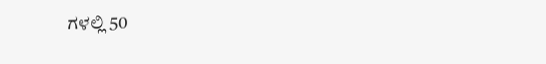ಗಳಲ್ಲಿ 50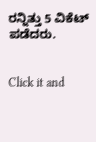ರನ್ನಿತ್ತು 5 ವಿಕೆಟ್ ಪಡೆದರು.


Click it and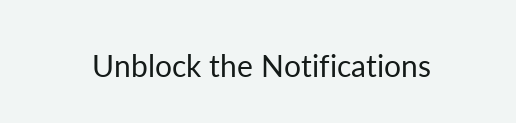Unblock the Notifications